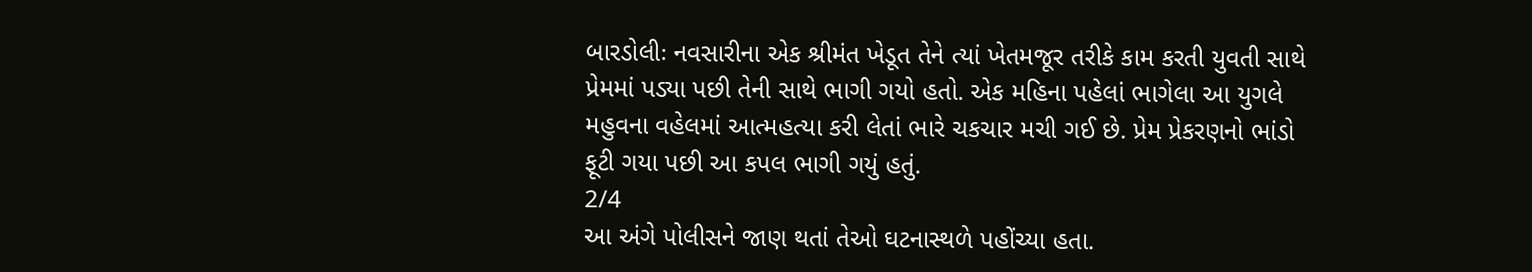બારડોલીઃ નવસારીના એક શ્રીમંત ખેડૂત તેને ત્યાં ખેતમજૂર તરીકે કામ કરતી યુવતી સાથે પ્રેમમાં પડ્યા પછી તેની સાથે ભાગી ગયો હતો. એક મહિના પહેલાં ભાગેલા આ યુગલે મહુવના વહેલમાં આત્મહત્યા કરી લેતાં ભારે ચકચાર મચી ગઈ છે. પ્રેમ પ્રેકરણનો ભાંડો ફૂટી ગયા પછી આ કપલ ભાગી ગયું હતું.
2/4
આ અંગે પોલીસને જાણ થતાં તેઓ ઘટનાસ્થળે પહોંચ્યા હતા.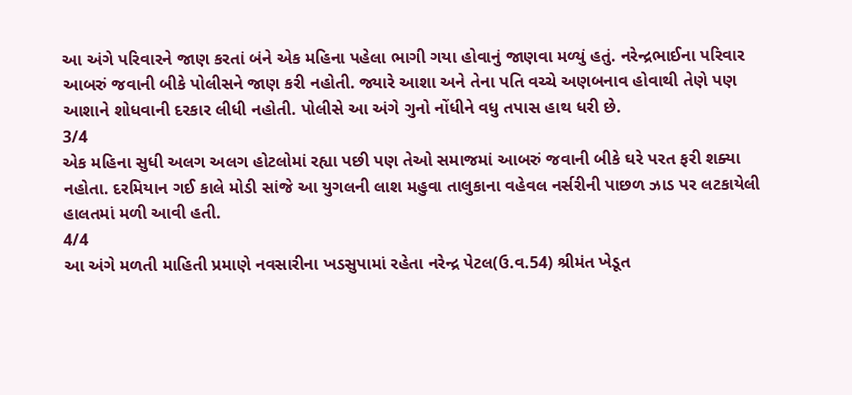આ અંગે પરિવારને જાણ કરતાં બંને એક મહિના પહેલા ભાગી ગયા હોવાનું જાણવા મળ્યું હતું. નરેન્દ્રભાઈના પરિવાર આબરું જવાની બીકે પોલીસને જાણ કરી નહોતી. જ્યારે આશા અને તેના પતિ વચ્ચે અણબનાવ હોવાથી તેણે પણ આશાને શોધવાની દરકાર લીધી નહોતી. પોલીસે આ અંગે ગુનો નોંધીને વધુ તપાસ હાથ ધરી છે.
3/4
એક મહિના સુધી અલગ અલગ હોટલોમાં રહ્યા પછી પણ તેઓ સમાજમાં આબરું જવાની બીકે ઘરે પરત ફરી શક્યા નહોતા. દરમિયાન ગઈ કાલે મોડી સાંજે આ યુગલની લાશ મહુવા તાલુકાના વહેવલ નર્સરીની પાછળ ઝાડ પર લટકાયેલી હાલતમાં મળી આવી હતી.
4/4
આ અંગે મળતી માહિતી પ્રમાણે નવસારીના ખડસુપામાં રહેતા નરેન્દ્ર પેટલ(ઉ.વ.54) શ્રીમંત ખેડૂત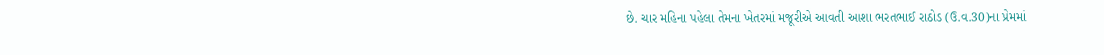છે. ચાર મહિના પહેલા તેમના ખેતરમાં મજૂરીએ આવતી આશા ભરતભાઈ રાઠોડ (ઉ.વ.30)ના પ્રેમમાં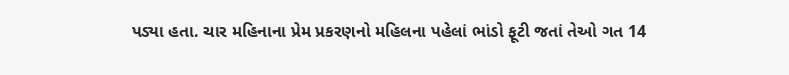પડ્યા હતા. ચાર મહિનાના પ્રેમ પ્રકરણનો મહિલના પહેલાં ભાંડો ફૂટી જતાં તેઓ ગત 14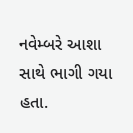નવેમ્બરે આશા સાથે ભાગી ગયા હતા.